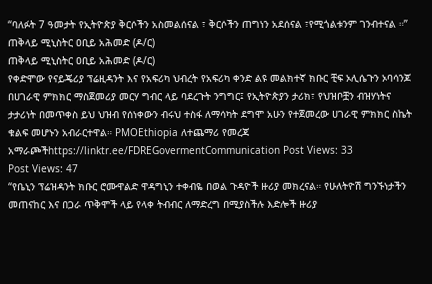“ባለፉት 7 ዓመታት የኢትዮጵያ ቅርሶችን አስመልሰናል ፣ ቅርሶችን ጠግነን አደሰናል ፣የሚጎልቱንም ገንብተናል ።”
ጠቅላይ ሚኒስትር ዐቢይ አሕመድ (ዶ/ር)
ጠቅላይ ሚኒስትር ዐቢይ አሕመድ (ዶ/ር)
የቀድሞው የናይጄሪያ ፕሬዚዳንት እና የአፍሪካ ህብረት የአፍሪካ ቀንድ ልዩ መልክተኛ ክቡር ቺፍ ኦሊሴጉን ኦባሳንጆ በሀገራዊ ምክክር ማስጀመሪያ መርሃ ግብር ላይ ባደረጉት ንግግር፤ የኢትዮጵያን ታሪክ፣ የህዝቦቿን ብዝሃነትና ታታሪነት በመጥቀስ ይህ ህዝብ የሰነቀውን ብሩህ ተስፋ ለማሳካት ደግሞ አሁን የተጀመረው ሀገራዊ ምክክር ስኬት ቁልፍ መሆኑን አብራርተዋል። PMOEthiopia ለተጨማሪ የመረጃ አማራጮችhttps://linktr.ee/FDREGovermentCommunication Post Views: 33
Post Views: 47
“የቤኒን ፕሬዝዳንት ክቡር ሮሙዋልድ ዋዳግኒን ተቀብዬ በወል ጉዳዮች ዙሪያ መክረናል። የሁለትዮሽ ግንኙነታችን መጠናከር እና በጋራ ጥቅሞች ላይ የላቀ ትብብር ለማድረግ በሚያስችሉ እድሎች ዙሪያ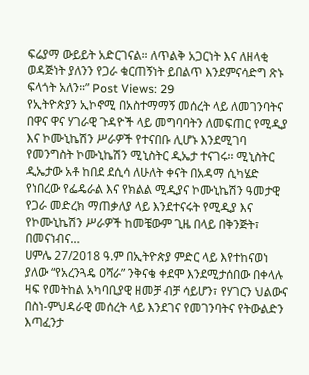ፍሬያማ ውይይት አድርገናል። ለጥልቅ አጋርነት እና ለዘላቂ ወዳጅነት ያለንን የጋራ ቁርጠኝነት ይበልጥ እንደምናሳድግ ጽኑ ፍላጎት አለን።” Post Views: 29
የኢትዮጵያን ኢኮኖሚ በአስተማማኝ መሰረት ላይ ለመገንባትና በዋና ዋና ሃገራዊ ጉዳዮች ላይ መግባባትን ለመፍጠር የሚዲያ እና ኮሙኒኬሽን ሥራዎች የተናበቡ ሊሆኑ እንደሚገባ የመንግስት ኮሙኒኬሽን ሚኒስትር ዲኤታ ተናገሩ፡፡ ሚኒስትር ዲኤታው አቶ ከበደ ደሲሳ ለሁለት ቀናት በአዳማ ሲካሄድ የነበረው የፌዴራል እና የክልል ሚዲያና ኮሙኒኬሽን ዓመታዊ የጋራ መድረክ ማጠቃለያ ላይ እንደተናሩት የሚዲያ እና የኮሙኒኬሽን ሥራዎች ከመቼውም ጊዜ በላይ በቅንጅት፣ በመናነብና…
ሀምሌ 27/2018 ዓ.ም በኢትዮጵያ ምድር ላይ እየተከናወነ ያለው “የአረንጓዴ ዐሻራ” ንቅናቄ ቀደሞ እንደሚታሰበው በቀላሉ ዛፍ የመትከል አካባቢያዊ ዘመቻ ብቻ ሳይሆን፣ የሃገርን ህልውና በስነ-ምህዳራዊ መሰረት ላይ እንደገና የመገንባትና የትውልድን እጣፈንታ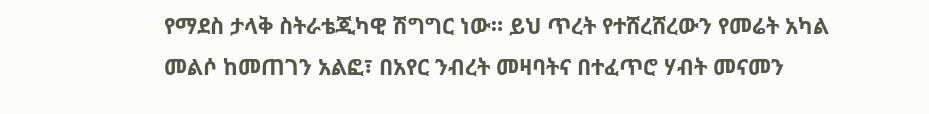የማደስ ታላቅ ስትራቴጂካዊ ሽግግር ነው። ይህ ጥረት የተሸረሸረውን የመሬት አካል መልሶ ከመጠገን አልፎ፣ በአየር ንብረት መዛባትና በተፈጥሮ ሃብት መናመን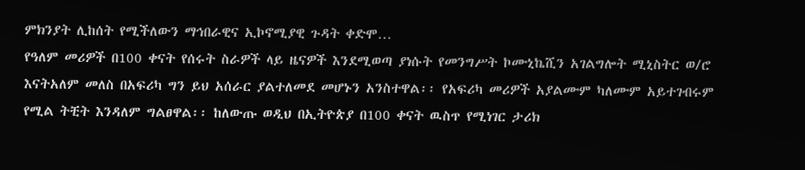ምክንያት ሊከሰት የሚችለውን ማኅበራዊና ኢኮኖሚያዊ ጉዳት ቀድሞ…
የዓለም መሪዎች በ100 ቀናት የሰሩት ስራዎች ላይ ዜናዎች እንደሚወጣ ያነሱት የመንግሥት ኮሙኒኬሺን አገልግሎት ሚኒስትር ወ/ሮ እናትአለም መለስ በአፍሪካ ግን ይህ አሰራር ያልተለመደ መሆኑን አንስተዋል፡፡ የአፍሪካ መሪዎች አያልሙም ካለሙም አይተገብሩም የሚል ትቺት እንዳለም ግልፀዋል፡፡ ከለውጡ ወዲህ በኢትዮጵያ በ100 ቀናት ዉስጥ የሚነገር ታሪክ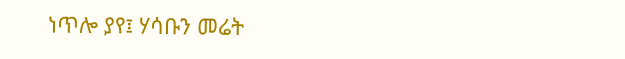ነጥሎ ያየ፤ ሃሳቡን መሬት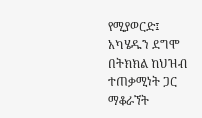የሚያወርድ፤ አካሄዱን ደግሞ በትክክል ከህዝብ ተጠቃሚነት ጋር ማቆራኘት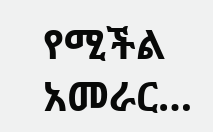የሚችል አመራር…